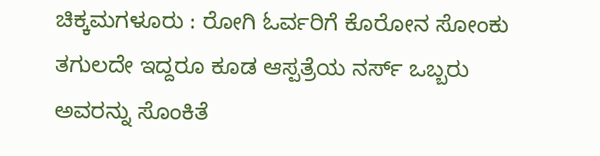ಚಿಕ್ಕಮಗಳೂರು : ರೋಗಿ ಓರ್ವರಿಗೆ ಕೊರೋನ ಸೋಂಕು ತಗುಲದೇ ಇದ್ದರೂ ಕೂಡ ಆಸ್ಪತ್ರೆಯ ನರ್ಸ್ ಒಬ್ಬರು ಅವರನ್ನು ಸೊಂಕಿತೆ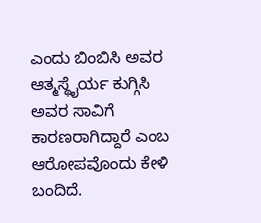ಎಂದು ಬಿಂಬಿಸಿ ಅವರ ಆತ್ಮಸ್ಥೈರ್ಯ ಕುಗ್ಗಿಸಿ ಅವರ ಸಾವಿಗೆ ಕಾರಣರಾಗಿದ್ದಾರೆ ಎಂಬ ಆರೋಪವೊಂದು ಕೇಳಿ ಬಂದಿದೆ.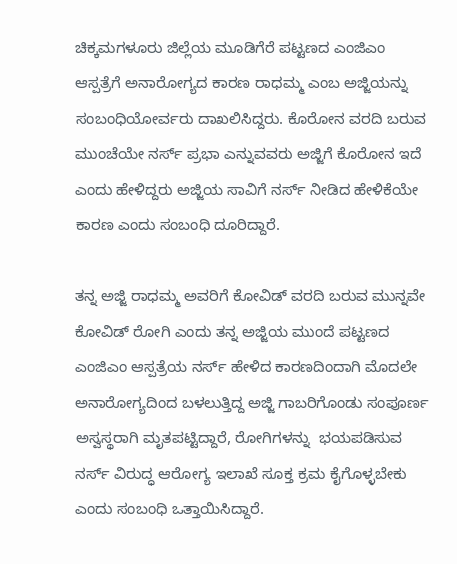ಚಿಕ್ಕಮಗಳೂರು ಜಿಲ್ಲೆಯ ಮೂಡಿಗೆರೆ ಪಟ್ಟಣದ ಎಂಜಿಎಂ ಆಸ್ಪತ್ರೆಗೆ ಅನಾರೋಗ್ಯದ ಕಾರಣ ರಾಧಮ್ಮ ಎಂಬ ಅಜ್ಜಿಯನ್ನು ಸಂಬಂಧಿಯೋರ್ವರು ದಾಖಲಿಸಿದ್ದರು. ಕೊರೋನ ವರದಿ ಬರುವ ಮುಂಚೆಯೇ ನರ್ಸ್ ಪ್ರಭಾ ಎನ್ನುವವರು ಅಜ್ಜಿಗೆ ಕೊರೋನ ಇದೆ ಎಂದು ಹೇಳಿದ್ದರು ಅಜ್ಜಿಯ ಸಾವಿಗೆ ನರ್ಸ್ ನೀಡಿದ ಹೇಳಿಕೆಯೇ ಕಾರಣ ಎಂದು ಸಂಬಂಧಿ ದೂರಿದ್ದಾರೆ.

ತನ್ನ ಅಜ್ಜಿ ರಾಧಮ್ಮ ಅವರಿಗೆ ಕೋವಿಡ್ ವರದಿ ಬರುವ ಮುನ್ನವೇ ಕೋವಿಡ್ ರೋಗಿ ಎಂದು ತನ್ನ ಅಜ್ಜಿಯ ಮುಂದೆ ಪಟ್ಟಣದ ಎಂಜಿಎಂ ಆಸ್ಪತ್ರೆಯ ನರ್ಸ್ ಹೇಳಿದ ಕಾರಣದಿಂದಾಗಿ ಮೊದಲೇ ಅನಾರೋಗ್ಯದಿಂದ ಬಳಲುತ್ತಿದ್ದ ಅಜ್ಜಿ ಗಾಬರಿಗೊಂಡು ಸಂಪೂರ್ಣ ಅಸ್ವಸ್ಥರಾಗಿ ಮೃತಪಟ್ಟಿದ್ದಾರೆ, ರೋಗಿಗಳನ್ನು  ಭಯಪಡಿಸುವ  ನರ್ಸ್ ವಿರುದ್ಧ ಆರೋಗ್ಯ ಇಲಾಖೆ ಸೂಕ್ತ ಕ್ರಮ ಕೈಗೊಳ್ಳಬೇಕು ಎಂದು ಸಂಬಂಧಿ ಒತ್ತಾಯಿಸಿದ್ದಾರೆ.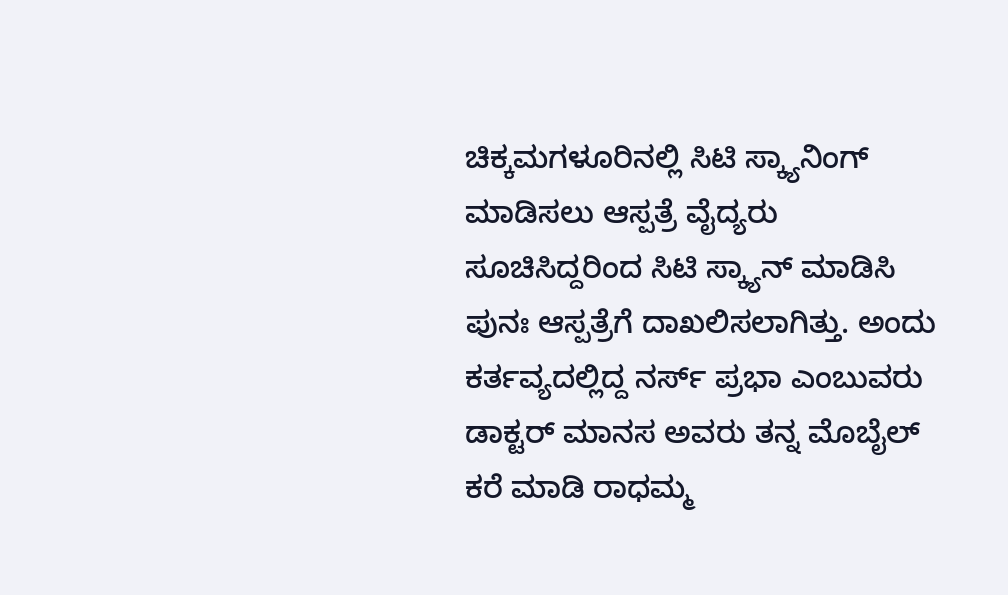ಚಿಕ್ಕಮಗಳೂರಿನಲ್ಲಿ ಸಿಟಿ ಸ್ಕ್ಯಾನಿಂಗ್ ಮಾಡಿಸಲು ಆಸ್ಪತ್ರೆ ವೈದ್ಯರು ಸೂಚಿಸಿದ್ದರಿಂದ ಸಿಟಿ ಸ್ಕ್ಯಾನ್ ಮಾಡಿಸಿ ಪುನಃ ಆಸ್ಪತ್ರೆಗೆ ದಾಖಲಿಸಲಾಗಿತ್ತು. ಅಂದು ಕರ್ತವ್ಯದಲ್ಲಿದ್ದ ನರ್ಸ್ ಪ್ರಭಾ ಎಂಬುವರು ಡಾಕ್ಟರ್ ಮಾನಸ ಅವರು ತನ್ನ ಮೊಬೈಲ್ ಕರೆ ಮಾಡಿ ರಾಧಮ್ಮ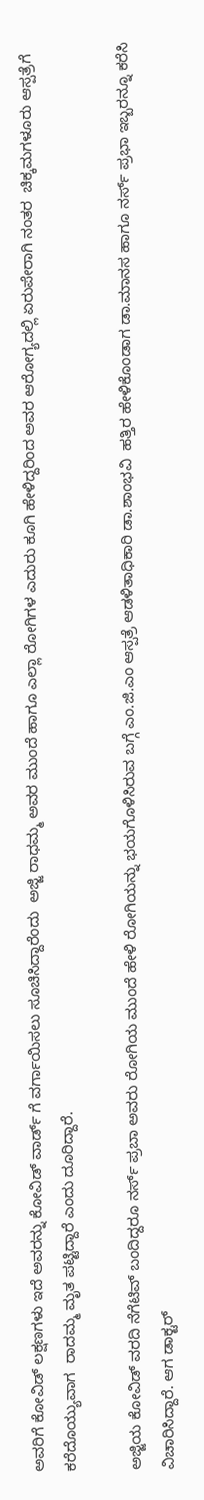ಅವರಿಗೆ ಕೋವಿಡ್ ಲಕ್ಷಣಗಳು ಇದೆ ಅವರನ್ನು ಕೋವಿಡ್ ವಾರ್ಡ್ ಗೆ ವರ್ಗಾಯಿಸಲು ಸೂಚಿಸಿದ್ದಾರೆಂದು  ಅಜ್ಜಿ ರಾಧಮ್ಮ ಅವರ ಮುಂದೆ ಹಾಗೂ ಎಲ್ಲಾ ರೋಗಿಗಳ ಎದುರು ಕೂಗಿ ಹೇಳಿದ್ದರಿಂದ ಅವರ ಆರೋಗ್ಯದಲ್ಲಿ ಏರುಪೇರಾಗಿ ನಂತರ  ಚಿಕ್ಕಮಗಳೂರು ಆಸ್ಪತ್ರೆಗೆ ಕರೆದೊಯ್ಯುವಾಗ  ರಾದಮ್ಮ ಮೃತ ಪಟ್ಟಿದ್ದಾರೆ ಎಂದು ದೂರಿದ್ದಾರೆ.

ಅಜ್ಜಿಯ ಕೋವಿಡ್ ವರದಿ ನೆಗೆಟಿವ್ ಬಂದಿದ್ದರೂ ನರ್ಸ್ ಪ್ರಬಾ ಅವರು ರೋಗಿಯ ಮುಂದೆ ಹೇಳಿ ರೋಗಿಯನ್ನು ಭಯಗೊಳಿಸಿರುವ ಬಗ್ಗೆ ಎಂ.ಜಿ.ಎಂ ಆಸ್ಪತ್ರೆ ಆಡಳಿತಾಧಿಕಾರಿ ಡಾ.ಶಾಂಭವಿ  ಹತ್ತಿರ ಹೇಳಿಕೊಂಡಾಗ ಡಾ.ಮಾನಸ ಹಾಗೂ ನರ್ಸ್ ಪ್ರಭಾ ಇಬ್ಬರನ್ನೂ ಕರೆಸಿ ವಿಚಾರಿಸಿದ್ದಾರೆ. ಆಗ ಡಾಕ್ಟರ್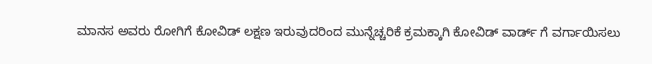ಮಾನಸ ಅವರು ರೋಗಿಗೆ ಕೋವಿಡ್ ಲಕ್ಷಣ ಇರುವುದರಿಂದ ಮುನ್ನೆಚ್ಚರಿಕೆ ಕ್ರಮಕ್ಕಾಗಿ ಕೋವಿಡ್ ವಾರ್ಡ್ ಗೆ ವರ್ಗಾಯಿಸಲು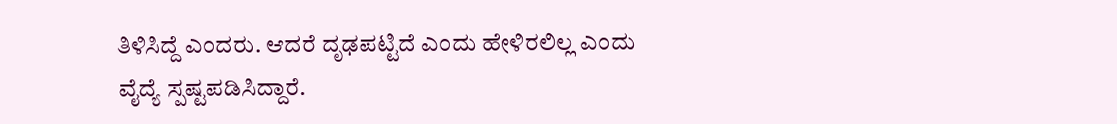ತಿಳಿಸಿದ್ದೆ ಎಂದರು. ಆದರೆ ದೃಢಪಟ್ಟಿದೆ ಎಂದು ಹೇಳಿರಲಿಲ್ಲ ಎಂದು ವೈದ್ಯೆ ಸ್ಪಷ್ಟಪಡಿಸಿದ್ದಾರೆ.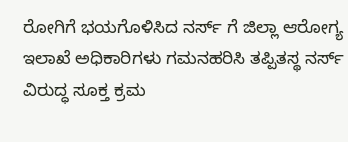ರೋಗಿಗೆ ಭಯಗೊಳಿಸಿದ ನರ್ಸ್ ಗೆ ಜಿಲ್ಲಾ ಆರೋಗ್ಯ ಇಲಾಖೆ ಅಧಿಕಾರಿಗಳು ಗಮನಹರಿಸಿ ತಪ್ಪಿತಸ್ಥ ನರ್ಸ್ ವಿರುದ್ಧ ಸೂಕ್ತ ಕ್ರಮ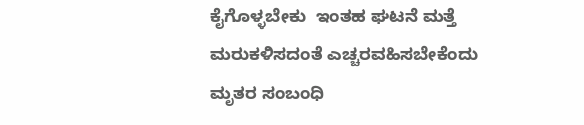ಕೈಗೊಳ್ಳಬೇಕು  ಇಂತಹ ಘಟನೆ ಮತ್ತೆ ಮರುಕಳಿಸದಂತೆ ಎಚ್ಚರವಹಿಸಬೇಕೆಂದು ಮೃತರ ಸಂಬಂಧಿ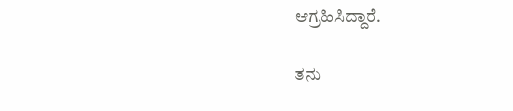ಆಗ್ರಹಿಸಿದ್ದಾರೆ.

ತನು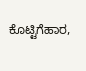ಕೊಟ್ಟಿಗೆಹಾರ,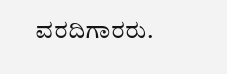ವರದಿಗಾರರು.